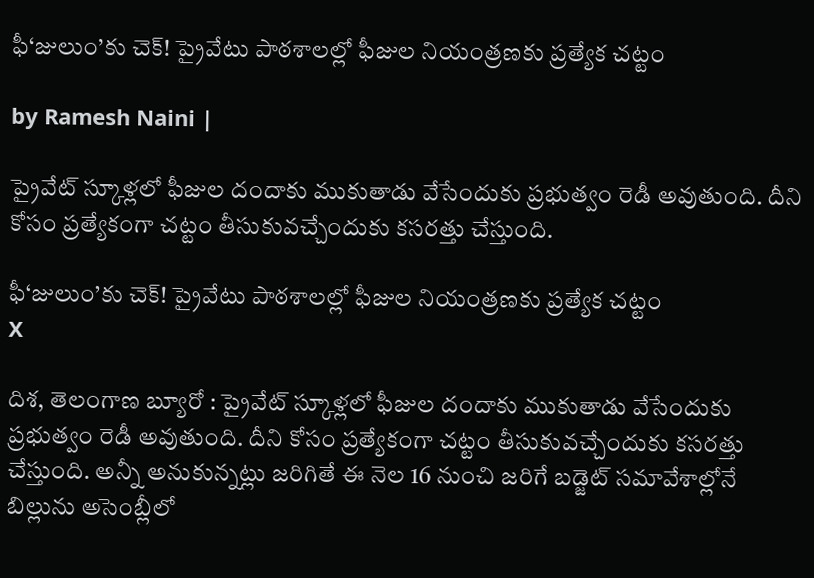ఫీ‘జులుం’కు చెక్! ప్రైవేటు పాఠశాలల్లో ఫీజుల నియంత్రణకు ప్రత్యేక చట్టం

by Ramesh Naini |

ప్రైవేట్ స్కూళ్లలో ఫీజుల దందాకు ముకుతాడు వేసేందుకు ప్రభుత్వం రెడీ అవుతుంది. దీని కోసం ప్రత్యేకంగా చట్టం తీసుకువచ్చేందుకు కసరత్తు చేస్తుంది.

ఫీ‘జులుం’కు చెక్! ప్రైవేటు పాఠశాలల్లో ఫీజుల నియంత్రణకు ప్రత్యేక చట్టం
X

దిశ, తెలంగాణ బ్యూరో : ప్రైవేట్ స్కూళ్లలో ఫీజుల దందాకు ముకుతాడు వేసేందుకు ప్రభుత్వం రెడీ అవుతుంది. దీని కోసం ప్రత్యేకంగా చట్టం తీసుకువచ్చేందుకు కసరత్తు చేస్తుంది. అన్నీ అనుకున్నట్లు జరిగితే ఈ నెల 16 నుంచి జరిగే బడ్జెట్ సమావేశాల్లోనే బిల్లును అసెంబ్లీలో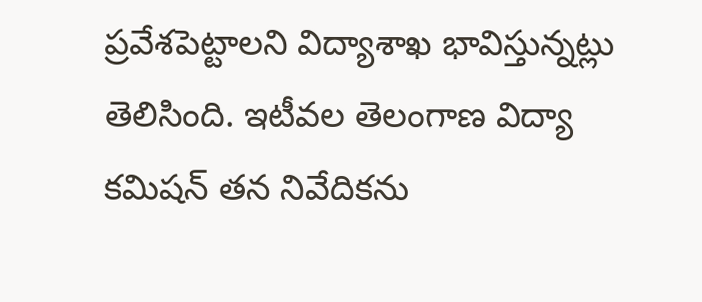ప్రవేశపెట్టాలని విద్యాశాఖ భావిస్తున్నట్లు తెలిసింది. ఇటీవల తెలంగాణ విద్యా కమిషన్ తన నివేదికను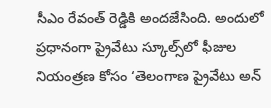సీఎం రేవంత్ రెడ్డికి అందజేసింది. అందులో ప్రధానంగా ప్రైవేటు స్కూల్స్‌లో ఫీజుల నియంత్రణ కోసం ‘తెలంగాణ ప్రైవేటు అన్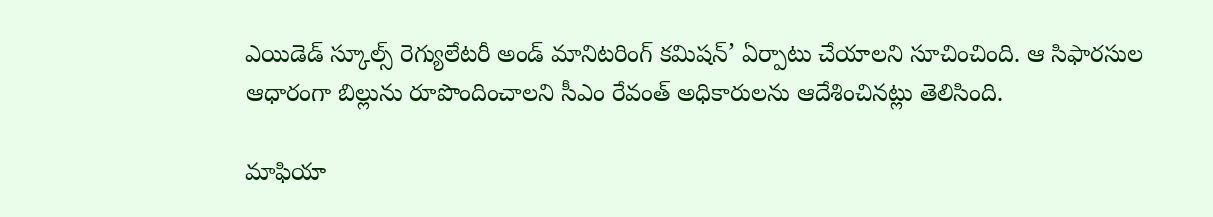ఎయిడెడ్ స్కూల్స్ రెగ్యులేటరీ అండ్ మానిటరింగ్ కమిషన్’ ఏర్పాటు చేయాలని సూచించింది. ఆ సిఫారసుల ఆధారంగా బిల్లును రూపొందించాలని సీఎం రేవంత్ అధికారులను ఆదేశించినట్లు తెలిసింది.

మాఫియా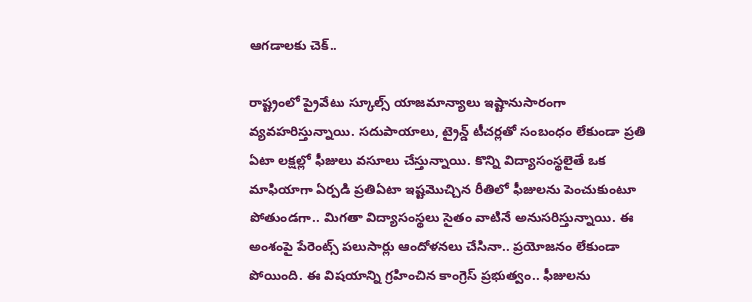ఆగడాలకు చెక్..

రాష్ట్రంలో ప్రైవేటు స్కూల్స్ యాజమాన్యాలు ఇష్టానుసారంగా వ్యవహరిస్తున్నాయి. సదుపాయాలు, ట్రైన్డ్ టీచర్లతో సంబంధం లేకుండా ప్రతి ఏటా లక్షల్లో ఫీజులు వసూలు చేస్తున్నాయి. కొన్ని విద్యాసంస్థలైతే ఒక మాఫియాగా ఏర్పడి ప్రతిఏటా ఇష్టమొచ్చిన రీతిలో ఫీజులను పెంచుకుంటూ పోతుండగా.. మిగతా విద్యాసంస్థలు సైతం వాటినే అనుసరిస్తున్నాయి. ఈ అంశంపై పేరెంట్స్ పలుసార్లు ఆందోళనలు చేసినా.. ప్రయోజనం లేకుండా పోయింది. ఈ విషయాన్ని గ్రహించిన కాంగ్రెస్ ప్రభుత్వం.. ఫీజులను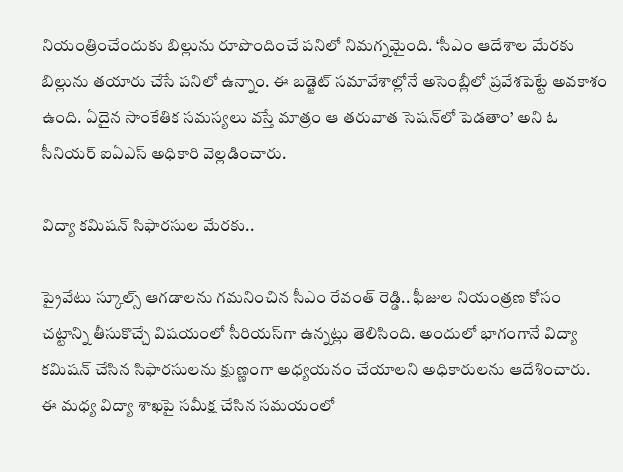నియంత్రించేందుకు బిల్లును రూపొందించే పనిలో నిమగ్నమైంది. ‘సీఎం ఆదేశాల మేరకు బిల్లును తయారు చేసే పనిలో ఉన్నాం. ఈ బడ్జెట్ సమావేశాల్లోనే అసెంబ్లీలో ప్రవేశపెట్టే అవకాశం ఉంది. ఏదైన సాంకేతిక సమస్యలు వస్తే మాత్రం ఆ తరువాత సెషన్‌లో పెడతాం’ అని ఓ సీనియర్ ఐఏఎస్ అధికారి వెల్లడించారు.

విద్యా కమిషన్ సిఫారసుల మేరకు..

ప్రైవేటు స్కూల్స్ ఆగడాలను గమనించిన సీఎం రేవంత్ రెడ్డి.. ఫీజుల నియంత్రణ కోసం చట్టాన్ని తీసుకొచ్చే విషయంలో సీరియస్‌గా ఉన్నట్లు తెలిసింది. అందులో భాగంగానే విద్యా కమిషన్ చేసిన సిఫారసులను క్షుణ్ణంగా అధ్యయనం చేయాలని అధికారులను ఆదేశించారు. ఈ మధ్య విద్యా శాఖపై సమీక్ష చేసిన సమయంలో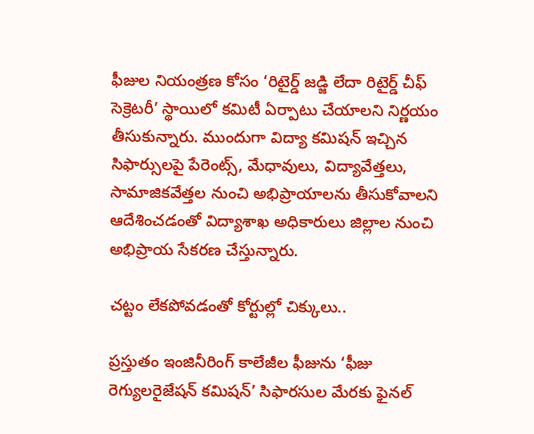ఫీజుల నియంత్రణ కోసం ‘రిటైర్డ్ జడ్జి లేదా రిటైర్డ్ చీఫ్ సెక్రెటరీ’ స్థాయిలో కమిటీ ఏర్పాటు చేయాలని నిర్ణయం తీసుకున్నారు. ముందుగా విద్యా కమిషన్ ఇచ్చిన సిఫార్సులపై పేరెంట్స్, మేధావులు, విద్యావేత్తలు, సామాజికవేత్తల నుంచి అభిప్రాయాలను తీసుకోవాలని ఆదేశించడంతో విద్యాశాఖ అధికారులు జిల్లాల నుంచి అభిప్రాయ సేకరణ చేస్తున్నారు.

చట్టం లేకపోవడంతో కోర్టుల్లో చిక్కులు..

ప్రస్తుతం ఇంజినీరింగ్ కాలేజీల ఫీజును ‘ఫీజు రెగ్యులరైజేషన్ కమిషన్’ సిఫారసుల మేరకు ఫైనల్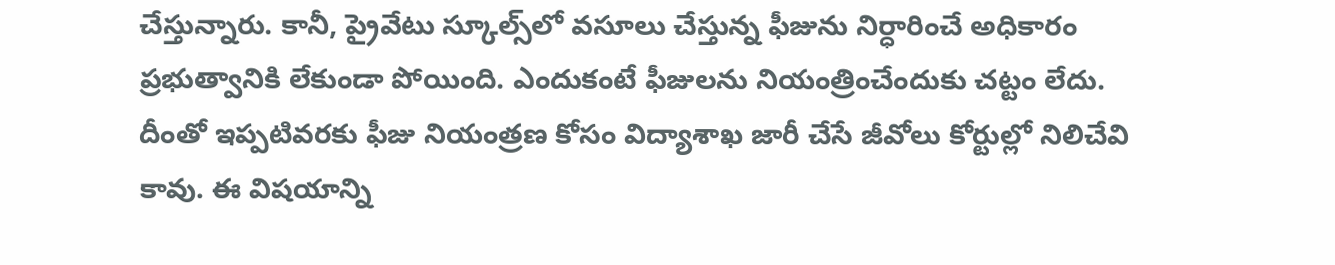చేస్తున్నారు. కానీ, ప్రైవేటు స్కూల్స్‌లో వసూలు చేస్తున్న ఫీజును నిర్ధారించే అధికారం ప్రభుత్వానికి లేకుండా పోయింది. ఎందుకంటే ఫీజులను నియంత్రించేందుకు చట్టం లేదు. దీంతో ఇప్పటివరకు ఫీజు నియంత్రణ కోసం విద్యాశాఖ జారీ చేసే జీవోలు కోర్టుల్లో నిలిచేవి కావు. ఈ విషయాన్ని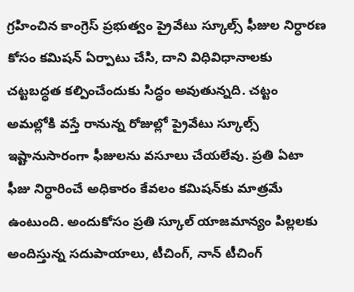గ్రహించిన కాంగ్రెస్ ప్రభుత్వం ప్రైవేటు స్కూల్స్ ఫీజుల నిర్ధారణ కోసం కమిషన్ ఏర్పాటు చేసి, దాని విధివిధానాలకు చట్టబద్ధత కల్పించేందుకు సిద్ధం అవుతున్నది. చట్టం అమల్లోకి వస్తే రానున్న రోజుల్లో ప్రైవేటు స్కూల్స్ ఇష్టానుసారంగా ఫీజులను వసూలు చేయలేవు. ప్రతి ఏటా ఫీజు నిర్ధారించే అధికారం కేవలం కమిషన్‌కు మాత్రమే ఉంటుంది. అందుకోసం ప్రతి స్కూల్ యాజమాన్యం పిల్లలకు అందిస్తున్న సదుపాయాలు, టీచింగ్, నాన్ టీచింగ్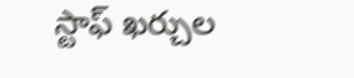స్టాఫ్ ఖర్చుల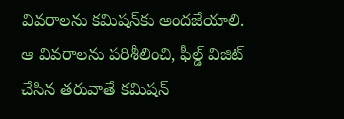వివరాలను కమిషన్‌కు అందజేయాలి. ఆ వివరాలను పరిశీలించి, ఫీల్డ్ విజిట్ చేసిన తరువాతే కమిషన్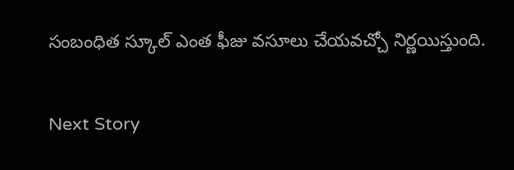సంబంధిత స్కూల్ ఎంత ఫీజు వసూలు చేయవచ్చో నిర్ణయిస్తుంది.

Next Story